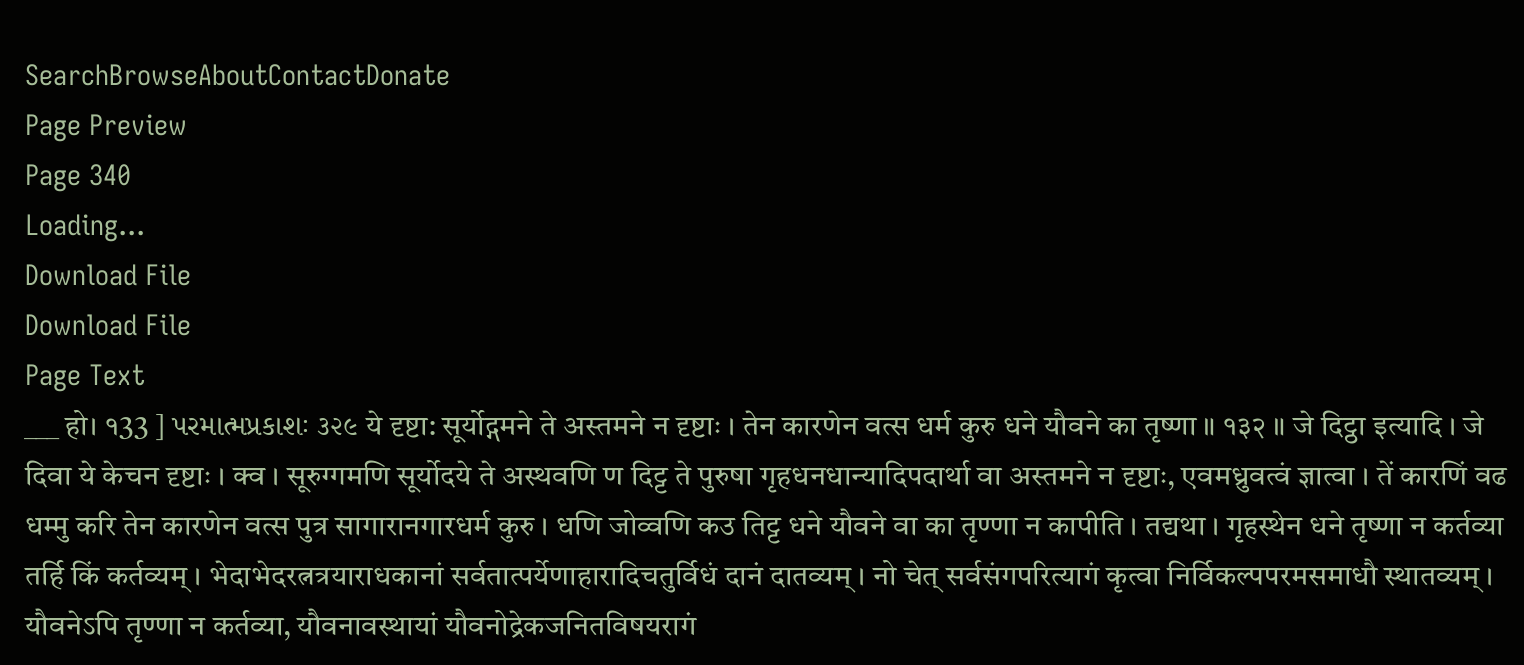SearchBrowseAboutContactDonate
Page Preview
Page 340
Loading...
Download File
Download File
Page Text
___ हो। १33 ] પરમાત્મપ્રકાશઃ ૩૨૯ ये दृष्टा: सूर्योद्गमने ते अस्तमने न दृष्टाः । तेन कारणेन वत्स धर्म कुरु धने यौवने का तृष्णा ॥ १३२ ॥ जे दिट्ठा इत्यादि । जे दिवा ये केचन दृष्टाः । क्व । सूरुग्गमणि सूर्योदये ते अस्थवणि ण दिट्ट ते पुरुषा गृहधनधान्यादिपदार्था वा अस्तमने न दृष्टाः, एवमध्रुवत्वं ज्ञात्वा । तें कारणिं वढ धम्मु करि तेन कारणेन वत्स पुत्र सागारानगारधर्म कुरु । धणि जोव्वणि कउ तिट्ट धने यौवने वा का तृण्णा न कापीति । तद्यथा । गृहस्थेन धने तृष्णा न कर्तव्या तर्हि किं कर्तव्यम् । भेदाभेदरत्नत्रयाराधकानां सर्वतात्पर्येणाहारादिचतुर्विधं दानं दातव्यम् । नो चेत् सर्वसंगपरित्यागं कृत्वा निर्विकल्पपरमसमाधौ स्थातव्यम् । यौवनेऽपि तृण्णा न कर्तव्या, यौवनावस्थायां यौवनोद्रेकजनितविषयरागं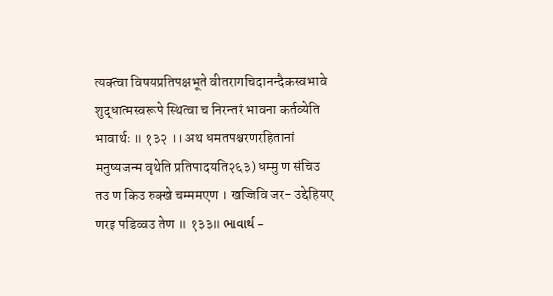त्यक्त्वा विषयप्रतिपक्षभूते वीतरागचिदानन्दैकस्वभावे शुद्धात्मस्वरूपे स्थित्वा च निरन्तरं भावना कर्तव्येति भावार्थः ॥ १३२ ।। अथ धमतपश्चरणरहितानां मनुष्यजन्म वृथेति प्रतिपादयति२६३) धम्मु ण संचिउ तउ ण किउ रुक्खे चम्ममएण । खज्जिवि जर- उद्देहियए णरइ पडिव्वउ तेण ॥ १३३॥ ભાવાર્થ –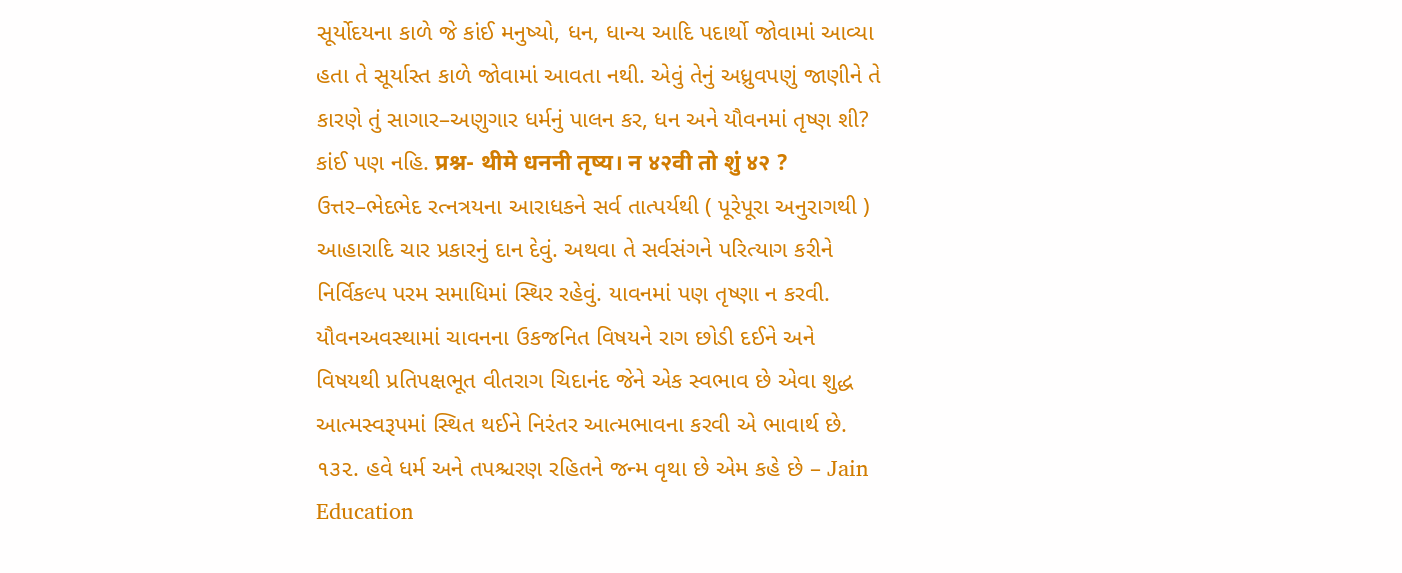સૂર્યોદયના કાળે જે કાંઈ મનુષ્યો, ધન, ધાન્ય આદિ પદાર્થો જોવામાં આવ્યા હતા તે સૂર્યાસ્ત કાળે જોવામાં આવતા નથી. એવું તેનું અધ્રુવપણું જાણીને તે કારણે તું સાગાર–અણુગાર ધર્મનું પાલન કર, ધન અને યૌવનમાં તૃષ્ણ શી? કાંઈ પણ નહિ. प्रश्न- थीमे धननी तृष्य। न ४२वी तो शुं ४२ ? ઉત્તર–ભેદભેદ રત્નત્રયના આરાધકને સર્વ તાત્પર્યથી ( પૂરેપૂરા અનુરાગથી ) આહારાદિ ચાર પ્રકારનું દાન દેવું. અથવા તે સર્વસંગને પરિત્યાગ કરીને નિર્વિકલ્પ પરમ સમાધિમાં સ્થિર રહેવું. યાવનમાં પણ તૃષ્ણા ન કરવી. યૌવનઅવસ્થામાં ચાવનના ઉકજનિત વિષયને રાગ છોડી દઈને અને વિષયથી પ્રતિપક્ષભૂત વીતરાગ ચિદાનંદ જેને એક સ્વભાવ છે એવા શુદ્ધ આત્મસ્વરૂપમાં સ્થિત થઈને નિરંતર આત્મભાવના કરવી એ ભાવાર્થ છે. ૧૩૨. હવે ધર્મ અને તપશ્ચરણ રહિતને જન્મ વૃથા છે એમ કહે છે – Jain Education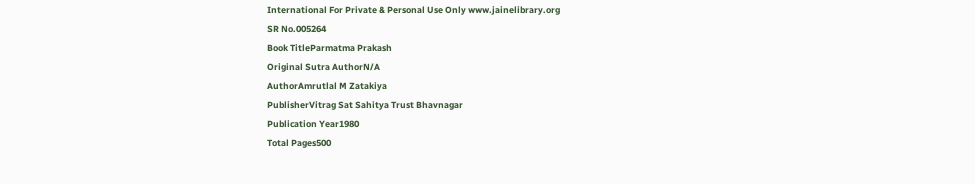International For Private & Personal Use Only www.jainelibrary.org
SR No.005264
Book TitleParmatma Prakash
Original Sutra AuthorN/A
AuthorAmrutlal M Zatakiya
PublisherVitrag Sat Sahitya Trust Bhavnagar
Publication Year1980
Total Pages500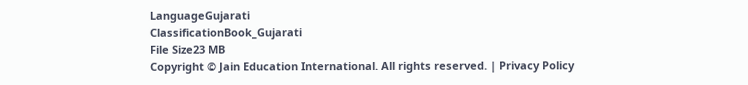LanguageGujarati
ClassificationBook_Gujarati
File Size23 MB
Copyright © Jain Education International. All rights reserved. | Privacy Policy